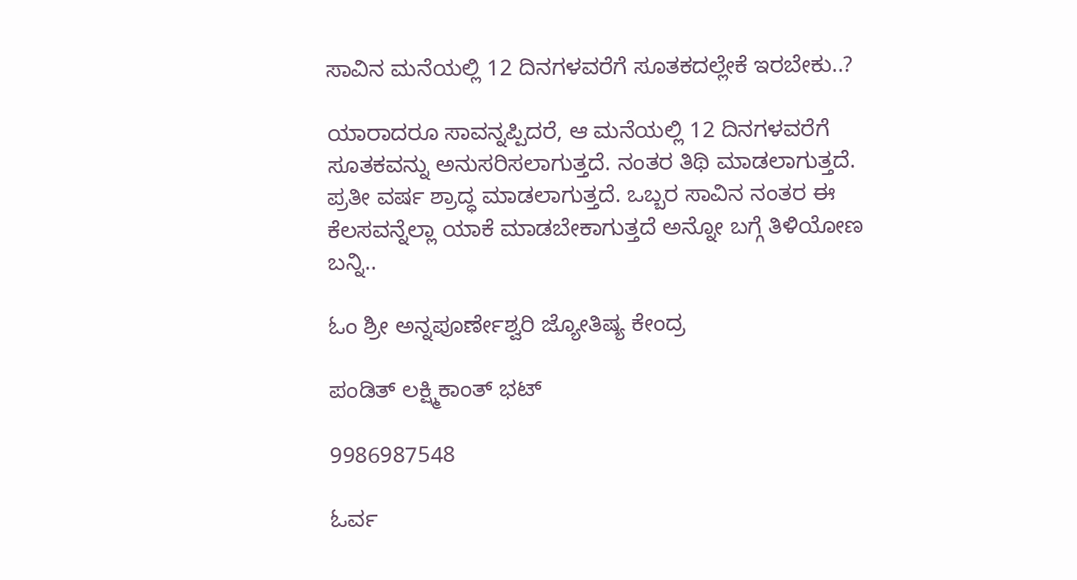ಸಾವಿನ ಮನೆಯಲ್ಲಿ 12 ದಿನಗಳವರೆಗೆ ಸೂತಕದಲ್ಲೇಕೆ ಇರಬೇಕು..?

ಯಾರಾದರೂ ಸಾವನ್ನಪ್ಪಿದರೆ, ಆ ಮನೆಯಲ್ಲಿ 12 ದಿನಗಳವರೆಗೆ ಸೂತಕವನ್ನು ಅನುಸರಿಸಲಾಗುತ್ತದೆ. ನಂತರ ತಿಥಿ ಮಾಡಲಾಗುತ್ತದೆ. ಪ್ರತೀ ವರ್ಷ ಶ್ರಾದ್ಧ ಮಾಡಲಾಗುತ್ತದೆ. ಒಬ್ಬರ ಸಾವಿನ ನಂತರ ಈ ಕೆಲಸವನ್ನೆಲ್ಲಾ ಯಾಕೆ ಮಾಡಬೇಕಾಗುತ್ತದೆ ಅನ್ನೋ ಬಗ್ಗೆ ತಿಳಿಯೋಣ ಬನ್ನಿ..

ಓಂ ಶ್ರೀ ಅನ್ನಪೂರ್ಣೇಶ್ವರಿ ಜ್ಯೋತಿಷ್ಯ ಕೇಂದ್ರ

ಪಂಡಿತ್ ಲಕ್ಷ್ಮಿಕಾಂತ್ ಭಟ್

9986987548

ಓರ್ವ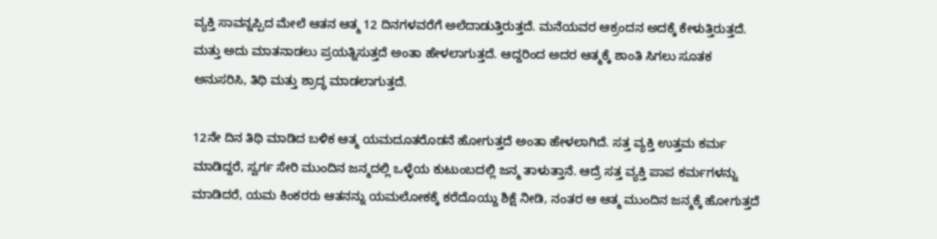ವ್ಯಕ್ತಿ ಸಾವನ್ನಪ್ಪಿದ ಮೇಲೆ ಆತನ ಆತ್ಮ 12 ದಿನಗಳವರೆಗೆ ಅಲೆದಾಡುತ್ತಿರುತ್ತದೆ. ಮನೆಯವರ ಆಕ್ರಂದನ ಅದಕ್ಕೆ ಕೇಳುತ್ತಿರುತ್ತದೆ. ಮತ್ತು ಅದು ಮಾತನಾಡಲು ಪ್ರಯತ್ನಿಸುತ್ತದೆ ಅಂತಾ ಹೇಳಲಾಗುತ್ತದೆ. ಆದ್ದರಿಂದ ಅದರ ಆತ್ಮಕ್ಕೆ ಶಾಂತಿ ಸಿಗಲು ಸೂತಕ ಅನುಸರಿಸಿ, ತಿಥಿ ಮತ್ತು ಶ್ರಾದ್ಧ ಮಾಡಲಾಗುತ್ತದೆ.

12ನೇ ದಿನ ತಿಥಿ ಮಾಡಿದ ಬಳಿಕ ಆತ್ಮ ಯಮದೂತರೊಡನೆ ಹೋಗುತ್ತದೆ ಅಂತಾ ಹೇಳಲಾಗಿದೆ. ಸತ್ತ ವ್ಯಕ್ತಿ ಉತ್ತಮ ಕರ್ಮ ಮಾಡಿದ್ದರೆ, ಸ್ವರ್ಗ ಸೇರಿ ಮುಂದಿನ ಜನ್ಮದಲ್ಲಿ ಒಳ್ಳೆಯ ಕುಟುಂಬದಲ್ಲಿ ಜನ್ಮ ತಾಳುತ್ತಾನೆ. ಆದ್ರೆ ಸತ್ತ ವ್ಯಕ್ತಿ ಪಾಪ ಕರ್ಮಗಳನ್ನು ಮಾಡಿದರೆ, ಯಮ ಕಿಂಕರರು ಆತನನ್ನು ಯಮಲೋಕಕ್ಕೆ ಕರೆದೊಯ್ದು ಶಿಕ್ಷೆ ನೀಡಿ, ನಂತರ ಆ ಆತ್ಮ ಮುಂದಿನ ಜನ್ಮಕ್ಕೆ ಹೋಗುತ್ತದೆ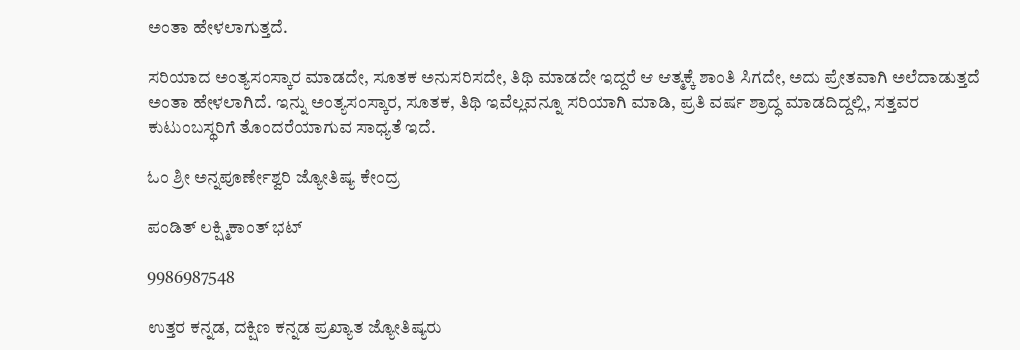ಅಂತಾ ಹೇಳಲಾಗುತ್ತದೆ.

ಸರಿಯಾದ ಅಂತ್ಯಸಂಸ್ಕಾರ ಮಾಡದೇ, ಸೂತಕ ಅನುಸರಿಸದೇ, ತಿಥಿ ಮಾಡದೇ ಇದ್ದರೆ ಆ ಆತ್ಮಕ್ಕೆ ಶಾಂತಿ ಸಿಗದೇ, ಅದು ಪ್ರೇತವಾಗಿ ಅಲೆದಾಡುತ್ತದೆ ಅಂತಾ ಹೇಳಲಾಗಿದೆ. ಇನ್ನು ಅಂತ್ಯಸಂಸ್ಕಾರ, ಸೂತಕ, ತಿಥಿ ಇವೆಲ್ಲವನ್ನೂ ಸರಿಯಾಗಿ ಮಾಡಿ, ಪ್ರತಿ ವರ್ಷ ಶ್ರಾದ್ಧ ಮಾಡದಿದ್ದಲ್ಲಿ, ಸತ್ತವರ ಕುಟುಂಬಸ್ಥರಿಗೆ ತೊಂದರೆಯಾಗುವ ಸಾಧ್ಯತೆ ಇದೆ.

ಓಂ ಶ್ರೀ ಅನ್ನಪೂರ್ಣೇಶ್ವರಿ ಜ್ಯೋತಿಷ್ಯ ಕೇಂದ್ರ

ಪಂಡಿತ್ ಲಕ್ಷ್ಮಿಕಾಂತ್ ಭಟ್

9986987548

ಉತ್ತರ ಕನ್ನಡ, ದಕ್ಷಿಣ ಕನ್ನಡ ಪ್ರಖ್ಯಾತ ಜ್ಯೋತಿಷ್ಯರು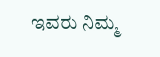ಇವರು ನಿಮ್ಮ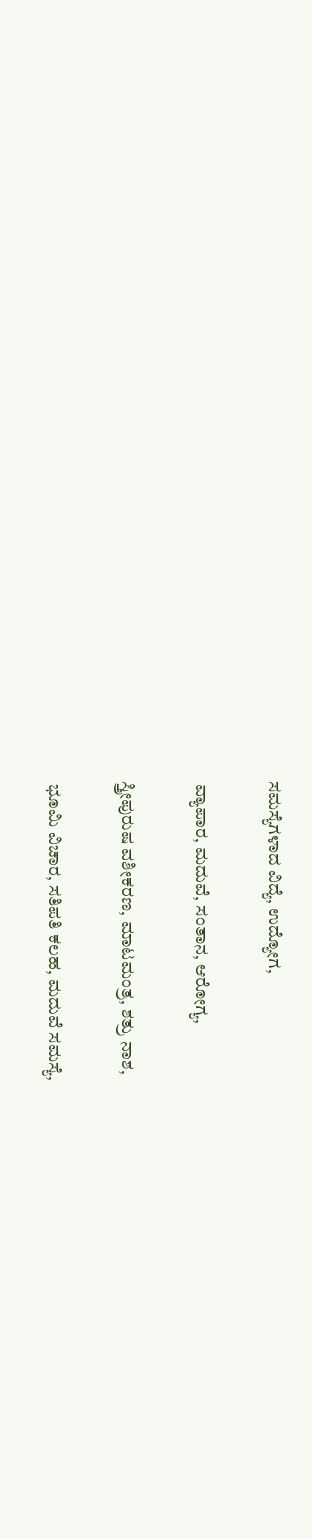ಸಮಸ್ಯೆಗಳಾದ ವಿದ್ಯೆ, ಉದ್ಯೋಗ,

 ವ್ಯಾಪಾರ, ಮದುವೆ, ಸಂತಾನ, ಆರೋಗ್ಯ,

ಸ್ತ್ರೀಪುರುಷ ವಶೀಕರಣ, ಮಾಟಮಂತ್ರ, ಶತ್ರು ನಾಶ,

 ಭೂಮಿ ವಿಚಾರ, ಸತಿಪತಿ ಕಲಹ, ಮದುವೆ ಸಮಸ್ಯೆ,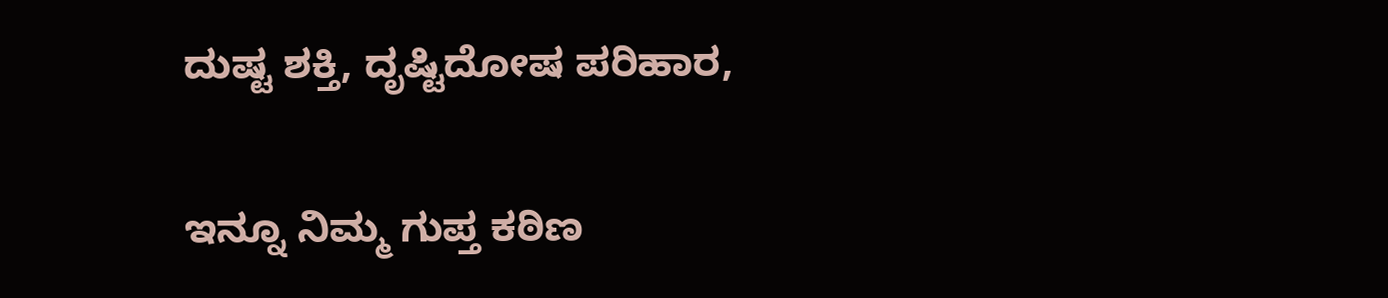ದುಷ್ಟ ಶಕ್ತಿ, ದೃಷ್ಟಿದೋಷ ಪರಿಹಾರ,

ಇನ್ನೂ ನಿಮ್ಮ ಗುಪ್ತ ಕಠಿಣ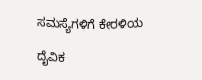ಸಮಸ್ಯೆಗಳಿಗೆ ಕೇರಳಿಯ

ದೈವಿಕ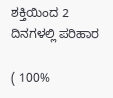ಶಕ್ತಿಯಿಂದ 2 ದಿನಗಳಲ್ಲಿ ಪರಿಹಾರ

( 100%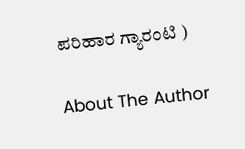ಪರಿಹಾರ ಗ್ಯಾರಂಟಿ )

About The Author